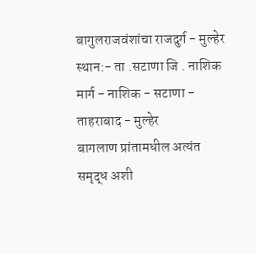बागुलराजवंशांचा राजदुर्ग - मुल्हेर
स्थान:- ता .सटाणा जि . नाशिक
मार्ग - नाशिक - सटाणा - ताहराबाद - मुल्हेर
बागलाण प्रांतामधील अत्यंत समृद्ध अशी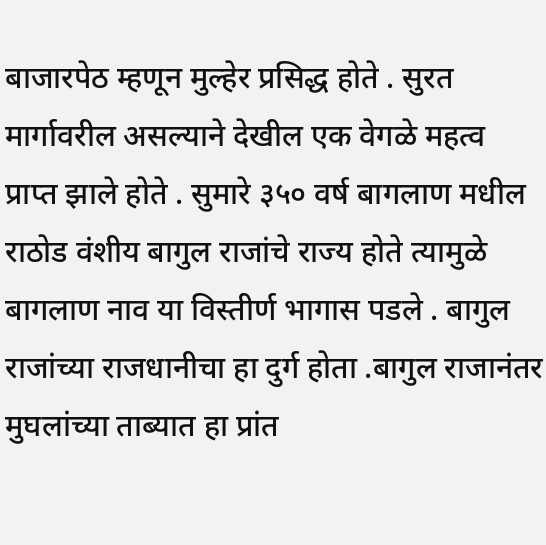बाजारपेठ म्हणून मुल्हेर प्रसिद्ध होते . सुरत मार्गावरील असल्याने देखील एक वेगळे महत्व प्राप्त झाले होते . सुमारे ३५० वर्ष बागलाण मधील राठोड वंशीय बागुल राजांचे राज्य होते त्यामुळे बागलाण नाव या विस्तीर्ण भागास पडले . बागुल राजांच्या राजधानीचा हा दुर्ग होता .बागुल राजानंतर मुघलांच्या ताब्यात हा प्रांत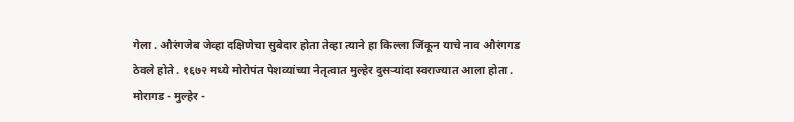गेला . औरंगजेब जेव्हा दक्षिणेचा सुबेदार होता तेव्हा त्याने हा किल्ला जिंकून याचे नाव औरंगगड ठेवले होते . १६७२ मध्ये मोरोपंत पेशव्यांच्या नेतृत्वात मुल्हेर दुसऱ्यांदा स्वराज्यात आला होता . मोरागड - मुल्हेर -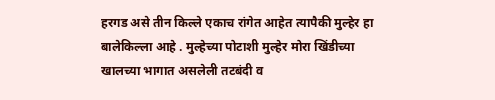हरगड असे तीन किल्ले एकाच रांगेत आहेत त्यापैकी मुल्हेर हा बालेकिल्ला आहे . मुल्हेच्या पोटाशी मुल्हेर मोरा खिंडीच्या खालच्या भागात असलेली तटबंदी व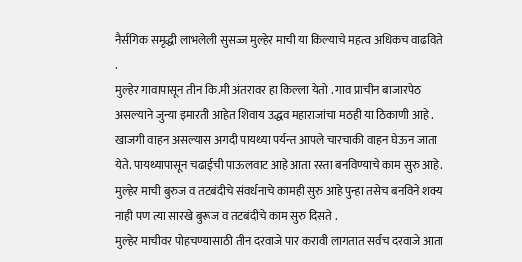नैर्सगिक समृद्धी लाभलेली सुसज्ज मुल्हेर माची या किल्याचे महत्व अधिकच वाढविते .
मुल्हेर गावापासून तीन कि.मी अंतरावर हा किल्ला येतो . गाव प्राचीन बाजारपेठ असल्याने जुन्या इमारती आहेत शिवाय उद्धव महाराजांचा मठही या ठिकाणी आहे . खाजगी वाहन असल्यास अगदी पायथ्या पर्यन्त आपले चारचाकी वाहन घेऊन जाता येते. पायथ्यापासून चढाईची पाऊलवाट आहे आता रस्ता बनविण्याचे काम सुरु आहे. मुल्हेर माची बुरुज व तटबंदीचे संवर्धनाचे कामही सुरु आहे पुन्हा तसेच बनविने शक्य नाही पण त्या सारखे बुरूज व तटबंदीचे काम सुरु दिसते .
मुल्हेर माचीवर पोहचण्यासाठी तीन दरवाजे पार करावी लागतात सर्वच दरवाजे आता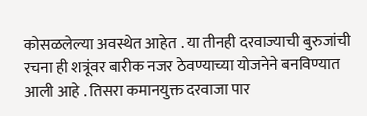कोसळलेल्या अवस्थेत आहेत . या तीनही दरवाज्याची बुरुजांची रचना ही शत्रूंवर बारीक नजर ठेवण्याच्या योजनेने बनविण्यात आली आहे . तिसरा कमानयुक्त दरवाजा पार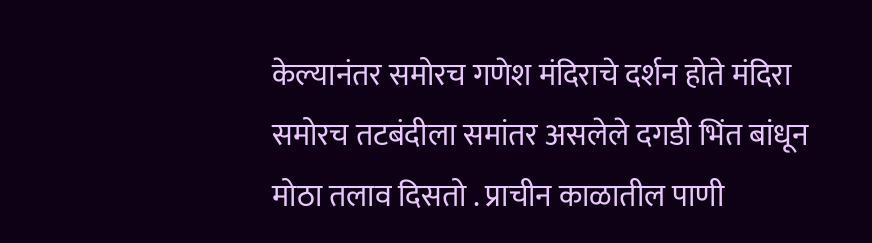केल्यानंतर समोरच गणेश मंदिराचे दर्शन होते मंदिरा समोरच तटबंदीला समांतर असलेले दगडी भिंत बांधून मोठा तलाव दिसतो . प्राचीन काळातील पाणी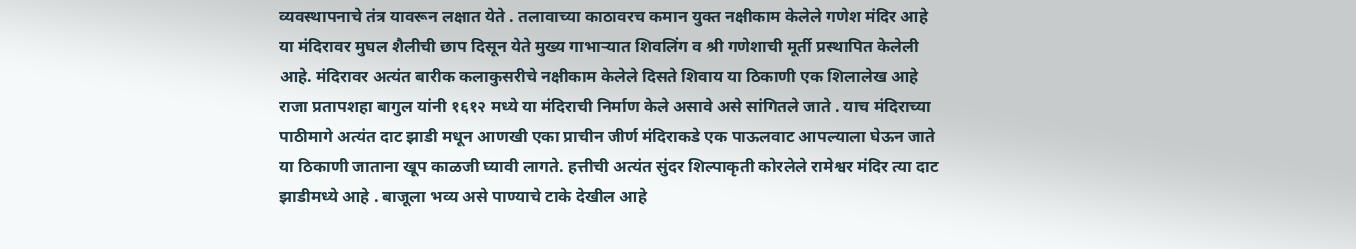व्यवस्थापनाचे तंत्र यावरून लक्षात येते . तलावाच्या काठावरच कमान युक्त नक्षीकाम केलेले गणेश मंदिर आहे या मंदिरावर मुघल शैलीची छाप दिसून येते मुख्य गाभाऱ्यात शिवलिंग व श्री गणेशाची मूर्ती प्रस्थापित केलेली आहे. मंदिरावर अत्यंत बारीक कलाकुसरीचे नक्षीकाम केलेले दिसते शिवाय या ठिकाणी एक शिलालेख आहे राजा प्रतापशहा बागुल यांनी १६१२ मध्ये या मंदिराची निर्माण केले असावे असे सांगितले जाते . याच मंदिराच्या पाठीमागे अत्यंत दाट झाडी मधून आणखी एका प्राचीन जीर्ण मंदिराकडे एक पाऊलवाट आपल्याला घेऊन जाते या ठिकाणी जाताना खूप काळजी घ्यावी लागते. हत्तीची अत्यंत सुंदर शिल्पाकृती कोरलेले रामेश्वर मंदिर त्या दाट झाडीमध्ये आहे . बाजूला भव्य असे पाण्याचे टाके देखील आहे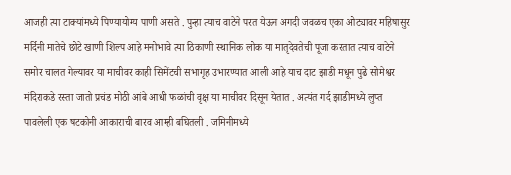आजही त्या टाक्यांमध्ये पिण्यायोग्य पाणी असते . पुन्हा त्याच वाटेने परत येऊन अगदी जवळच एका ओट्यावर महिषासुर मर्दिनी मातेचे छोटे खाणी शिल्प आहे मनोभावे त्या ठिकाणी स्थानिक लोक या मातृदेवतेची पूजा करतात त्याच वाटेने समोर चालत गेल्यावर या माचीवर काही सिमेंटची सभागृह उभारण्यात आली आहे याच दाट झाडी मधून पुढे सोमेश्वर मंदिराकडे रस्ता जातो प्रचंड मोठी आंबे आधी फळांची वृक्ष या माचीवर दिसून येतात . अत्यंत गर्द झाडीमध्ये लुप्त पावलेली एक षटकोनी आकाराची बारव आम्ही बघितली . जमिनीमध्ये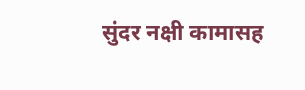सुंदर नक्षी कामासह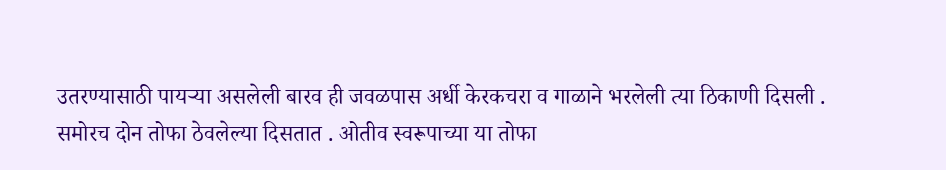उतरण्यासाठी पायऱ्या असलेली बारव ही जवळपास अर्धी केरकचरा व गाळाने भरलेली त्या ठिकाणी दिसली .
समोरच दोन तोफा ठेवलेल्या दिसतात . ओतीव स्वरूपाच्या या तोफा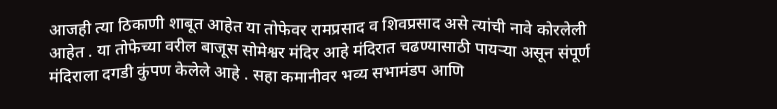आजही त्या ठिकाणी शाबूत आहेत या तोफेवर रामप्रसाद व शिवप्रसाद असे त्यांची नावे कोरलेली आहेत . या तोफेच्या वरील बाजूस सोमेश्वर मंदिर आहे मंदिरात चढण्यासाठी पायऱ्या असून संपूर्ण मंदिराला दगडी कुंपण केलेले आहे . सहा कमानीवर भव्य सभामंडप आणि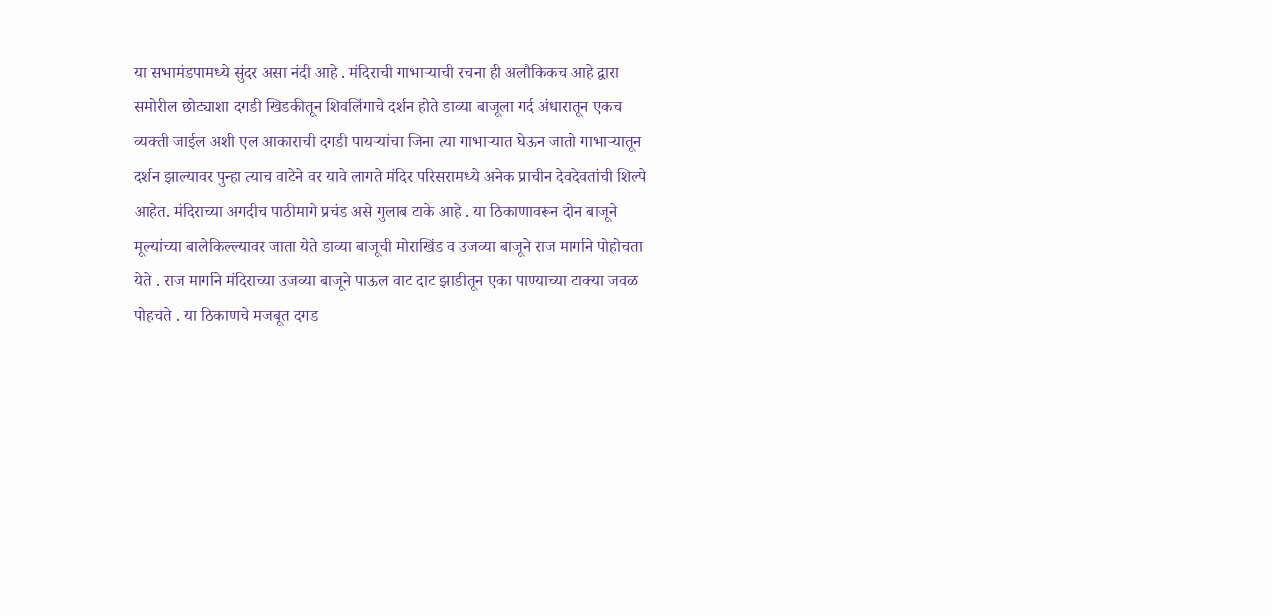या सभामंडपामध्ये सुंदर असा नंदी आहे . मंदिराची गाभाऱ्याची रचना ही अलौकिकच आहे द्वारा समोरील छोट्याशा दगडी खिडकीतून शिवलिंगाचे दर्शन होते डाव्या बाजूला गर्द अंधारातून एकच व्यक्ती जाईल अशी एल आकाराची दगडी पायऱ्यांचा जिना त्या गाभाऱ्यात घेऊन जातो गाभाऱ्यातून दर्शन झाल्यावर पुन्हा त्याच वाटेने वर यावे लागते मंदिर परिसरामध्ये अनेक प्राचीन देवदेवतांची शिल्पे आहेत. मंदिराच्या अगदीच पाठीमागे प्रचंड असे गुलाब टाके आहे . या ठिकाणावरून दोन बाजूने मूल्यांच्या बालेकिल्ल्यावर जाता येते डाव्या बाजूची मोराखिंड व उजव्या बाजूने राज मार्गाने पोहोचता येते . राज मार्गाने मंदिराच्या उजव्या बाजूने पाऊल वाट दाट झाडीतून एका पाण्याच्या टाक्या जवळ पोहचते . या ठिकाणचे मजबूत दगड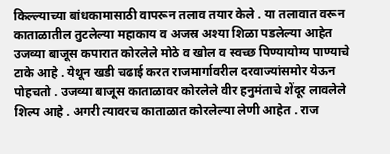किल्ल्याच्या बांधकामासाठी वापरून तलाव तयार केले . या तलावात वरून काताळातील तुटलेल्या महाकाय व अजस्र अश्या शिळा पडलेल्या आहेत उजव्या बाजूस कपारात कोरलेले मोठे व खोल व स्वच्छ पिण्यायोग्य पाण्याचे टाके आहे . येथून खडी चढाई करत राजमार्गावरील दरवाज्यांसमोर येऊन पोहचतो . उजव्या बाजूस काताळावर कोरलेले वीर हनुमंताचे शेंदूर लावलेले शिल्प आहे . अगरी त्यावरच काताळात कोरलेल्या लेणी आहेत . राज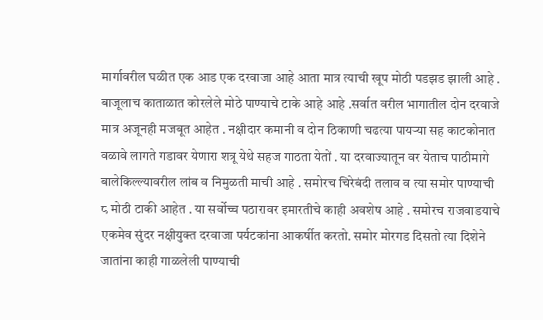मार्गावरील घळीत एक आड एक दरवाजा आहे आता मात्र त्याची खूप मोठी पडझड झाली आहे . बाजूलाच काताळात कोरलेले मोठे पाण्याचे टाके आहे आहे .सर्वात वरील भागातील दोन दरवाजे मात्र अजूनही मजबूत आहेत . नक्षीदार कमानी व दोन ठिकाणी चढत्या पायऱ्या सह काटकोनात वळावे लागते गडावर येणारा शत्रू येथे सहज गाठता येतों . या दरवाज्यातून वर येताच पाठीमागे बालेकिल्ल्यावरील लांब व निमुळती माची आहे . समोरच चिरेबंदी तलाव व त्या समोर पाण्याची ८ मोठी टाकी आहेत . या सर्वोच्च पठारावर इमारतीचे काही अवशेष आहे . समोरच राजवाडयाचे एकमेव सुंदर नक्षीयुक्त दरवाजा पर्यटकांना आकर्षीत करतो. समोर मोरगड दिसतो त्या दिशेने जातांना काही गाळलेली पाण्याची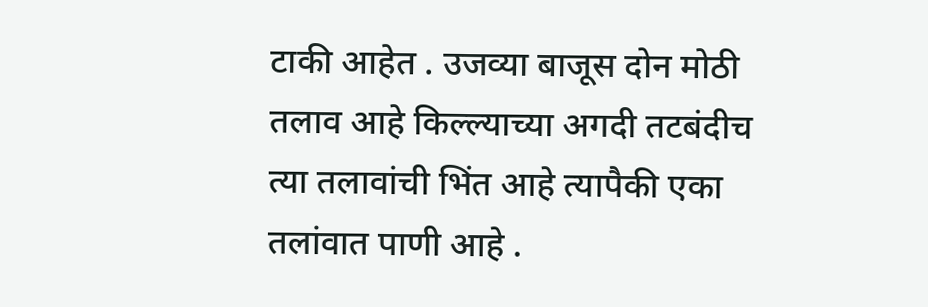टाकी आहेत . उजव्या बाजूस दोन मोठी तलाव आहे किल्ल्याच्या अगदी तटबंदीच त्या तलावांची भिंत आहे त्यापैकी एका तलांवात पाणी आहे .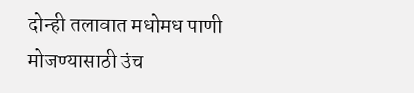दोन्ही तलावात मधोमध पाणी मोजण्यासाठी उंच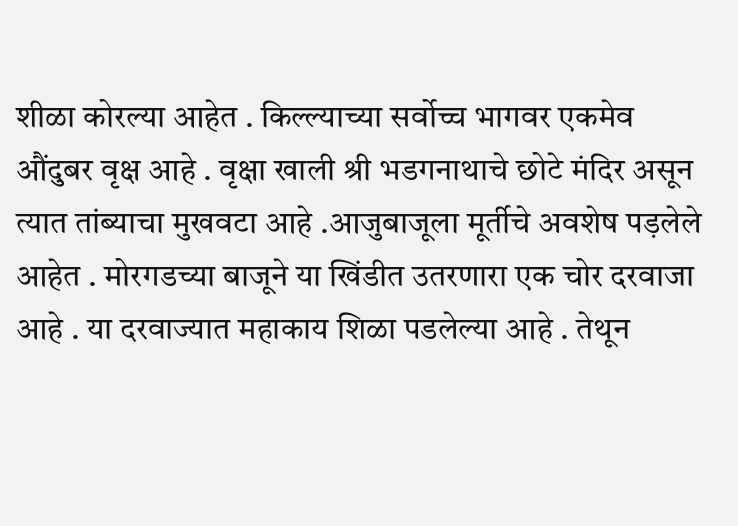शीळा कोरल्या आहेत . किल्ल्याच्या सर्वोच्च भागवर एकमेव औंदुबर वृक्ष आहे . वृक्षा खाली श्री भडगनाथाचे छोटे मंदिर असून त्यात तांब्याचा मुखवटा आहे .आजुबाजूला मूर्तीचे अवशेष पड़लेले आहेत . मोरगडच्या बाजूने या खिंडीत उतरणारा एक चोर दरवाजा आहे . या दरवाज्यात महाकाय शिळा पडलेल्या आहे . तेथून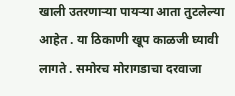खाली उतरणाऱ्या पायऱ्या आता तुटलेल्या आहेत . या ठिकाणी खूप काळजी घ्यावी लागते . समोरच मोरागडाचा दरवाजा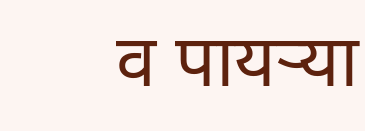व पायऱ्या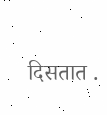दिसतात .